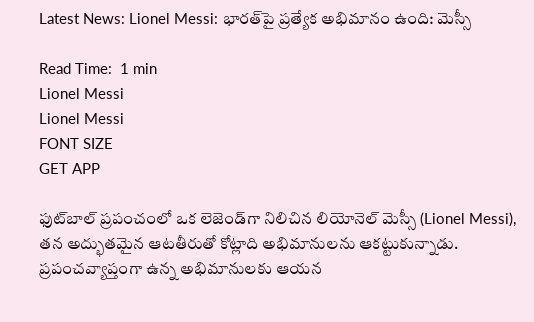Latest News: Lionel Messi: భారత్‌పై ప్రత్యేక అభిమానం ఉంది: మెస్సీ

Read Time:  1 min
Lionel Messi
Lionel Messi
FONT SIZE
GET APP

ఫుట్‌బాల్ ప్రపంచంలో ఒక లెజెండ్‌గా నిలిచిన లియోనెల్ మెస్సీ (Lionel Messi), తన అద్భుతమైన ఆటతీరుతో కోట్లాది అభిమానులను ఆకట్టుకున్నాడు. ప్రపంచవ్యాప్తంగా ఉన్న అభిమానులకు ఆయన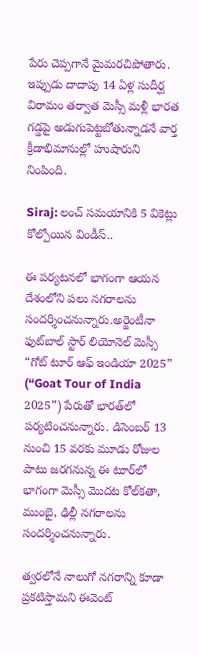పేరు చెప్పగానే మైమరచిపోతారు. ఇప్పుడు దాదాపు 14 ఏళ్ల సుదీర్ఘ విరామం తర్వాత మెస్సీ మళ్లీ భారత గడ్డపై అడుగుపెట్టబోతున్నాడనే వార్త క్రీడాభిమానుల్లో హుషారుని నింపింది.

Siraj: లంచ్ సమయానికి 5 వికెట్లు కోల్పోయిన విండీస్..

ఈ పర్యటనలో భాగంగా ఆయన దేశంలోని పలు నగరాలను సందర్శించనున్నారు.అర్జెంటీనా ఫుట్‌బాల్ స్టార్ లియోనెల్ మెస్సీ “గోట్ టూర్ ఆఫ్ ఇండియా 2025” (“Goat Tour of India 2025”) పేరుతో భారత్‌లో పర్యటించనున్నారు. డిసెంబర్ 13 నుంచి 15 వరకు మూడు రోజుల పాటు జరగనున్న ఈ టూర్‌లో భాగంగా మెస్సీ మొదట కోల్‌కతా, ముంబై, ఢిల్లీ నగరాలను సందర్శించనున్నారు.

త్వరలోనే నాలుగో నగరాన్ని కూడా ప్రకటిస్తామని ఈవెంట్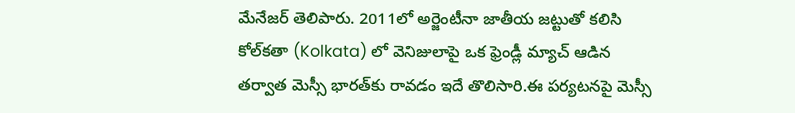మేనేజర్ తెలిపారు. 2011లో అర్జెంటీనా జాతీయ జట్టుతో కలిసి కోల్‌కతా (Kolkata) లో వెనిజులాపై ఒక ఫ్రెండ్లీ మ్యాచ్ ఆడిన తర్వాత మెస్సీ భారత్‌కు రావడం ఇదే తొలిసారి.ఈ పర్యటనపై మెస్సీ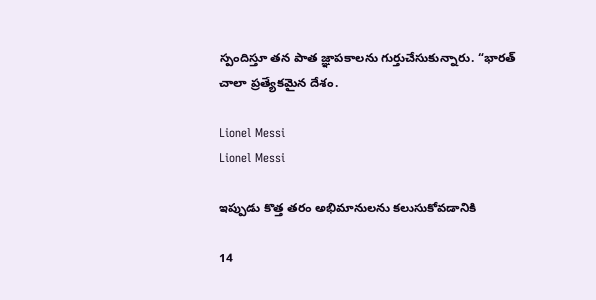స్పందిస్తూ తన పాత జ్ఞాపకాలను గుర్తుచేసుకున్నారు. “భారత్ చాలా ప్రత్యేకమైన దేశం.

Lionel Messi
Lionel Messi

ఇప్పుడు కొత్త తరం అభిమానులను కలుసుకోవడానికి

14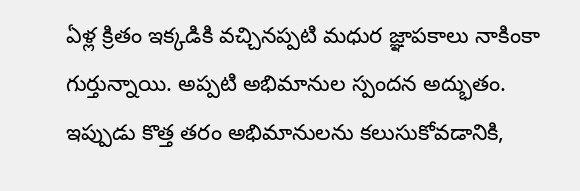ఏళ్ల క్రితం ఇక్కడికి వచ్చినప్పటి మధుర జ్ఞాపకాలు నాకింకా గుర్తున్నాయి. అప్పటి అభిమానుల స్పందన అద్భుతం. ఇప్పుడు కొత్త తరం అభిమానులను కలుసుకోవడానికి,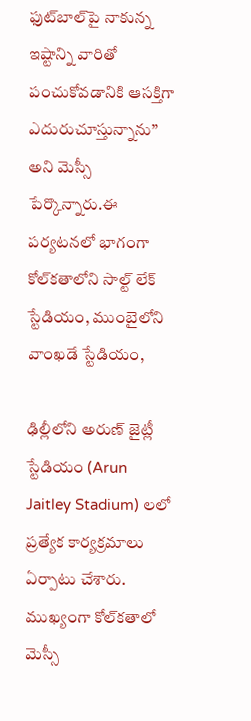ఫుట్‌బాల్‌పై నాకున్న ఇష్టాన్ని వారితో పంచుకోవడానికి ఆసక్తిగా ఎదురుచూస్తున్నాను” అని మెస్సీ పేర్కొన్నారు.ఈ పర్యటనలో భాగంగా కోల్‌కతాలోని సాల్ట్ లేక్ స్టేడియం, ముంబైలోని వాంఖడే స్టేడియం,

ఢిల్లీలోని అరుణ్ జైట్లీ స్టేడియం (Arun Jaitley Stadium) లలో ప్రత్యేక కార్యక్రమాలు ఏర్పాటు చేశారు. ముఖ్యంగా కోల్‌కతాలో మెస్సీ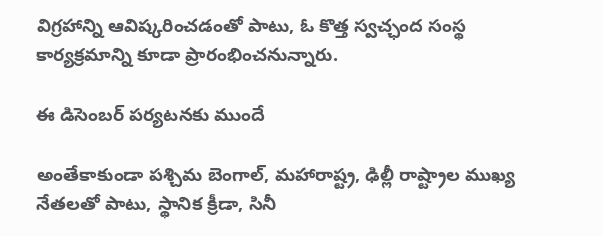విగ్రహాన్ని ఆవిష్కరించడంతో పాటు, ఓ కొత్త స్వచ్ఛంద సంస్థ కార్యక్రమాన్ని కూడా ప్రారంభించనున్నారు.

ఈ డిసెంబర్ పర్యటనకు ముందే

అంతేకాకుండా పశ్చిమ బెంగాల్, మహారాష్ట్ర, ఢిల్లీ రాష్ట్రాల ముఖ్య నేతలతో పాటు, స్థానిక క్రీడా, సినీ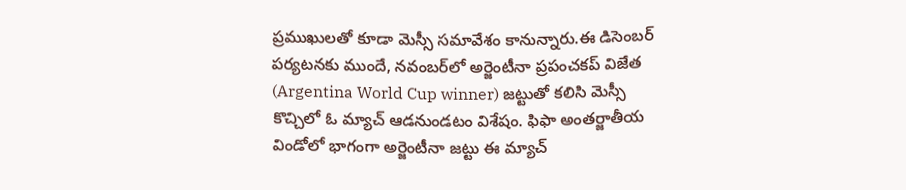ప్రముఖులతో కూడా మెస్సీ సమావేశం కానున్నారు.ఈ డిసెంబర్ పర్యటనకు ముందే, నవంబర్‌లో అర్జెంటీనా ప్రపంచకప్ విజేత (Argentina World Cup winner) జట్టుతో కలిసి మెస్సీ కొచ్చిలో ఓ మ్యాచ్ ఆడనుండటం విశేషం. ఫిఫా అంతర్జాతీయ విండోలో భాగంగా అర్జెంటీనా జట్టు ఈ మ్యాచ్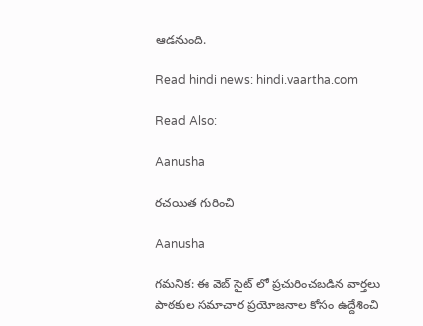ఆడనుంది.

Read hindi news: hindi.vaartha.com

Read Also:

Aanusha

రచయిత గురించి

Aanusha

గమనిక: ఈ వెబ్ సైట్ లో ప్రచురించబడిన వార్తలు పాఠకుల సమాచార ప్రయోజనాల కోసం ఉద్దేశించి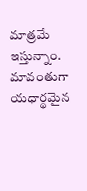మాత్రమే ఇస్తున్నాం. మావంతుగా యధార్థమైన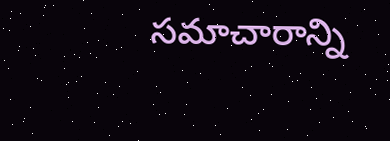సమాచారాన్ని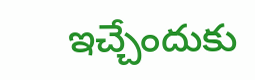ఇచ్చేందుకు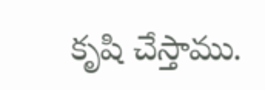కృషి చేస్తాము.